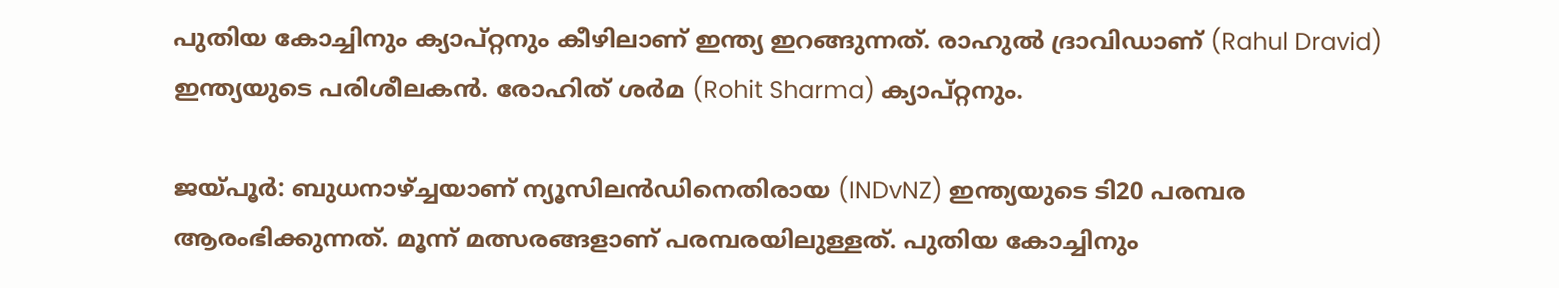പുതിയ കോച്ചിനും ക്യാപ്റ്റനും കീഴിലാണ് ഇന്ത്യ ഇറങ്ങുന്നത്. രാഹുല്‍ ദ്രാവിഡാണ് (Rahul Dravid) ഇന്ത്യയുടെ പരിശീലകന്‍. രോഹിത് ശര്‍മ (Rohit Sharma) ക്യാപ്റ്റനും.

ജയ്പൂര്‍: ബുധനാഴ്ച്ചയാണ് ന്യൂസിലന്‍ഡിനെതിരായ (INDvNZ) ഇന്ത്യയുടെ ടി20 പരമ്പര ആരംഭിക്കുന്നത്. മൂന്ന് മത്സരങ്ങളാണ് പരമ്പരയിലുള്ളത്. പുതിയ കോച്ചിനും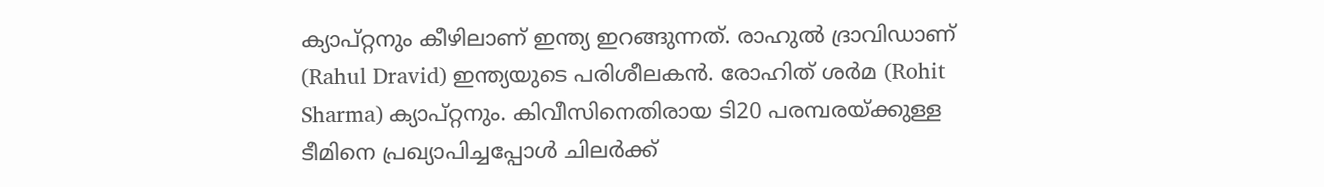ക്യാപ്റ്റനും കീഴിലാണ് ഇന്ത്യ ഇറങ്ങുന്നത്. രാഹുല്‍ ദ്രാവിഡാണ് (Rahul Dravid) ഇന്ത്യയുടെ പരിശീലകന്‍. രോഹിത് ശര്‍മ (Rohit Sharma) ക്യാപ്റ്റനും. കിവീസിനെതിരായ ടി20 പരമ്പരയ്ക്കുള്ള ടീമിനെ പ്രഖ്യാപിച്ചപ്പോള്‍ ചിലര്‍ക്ക്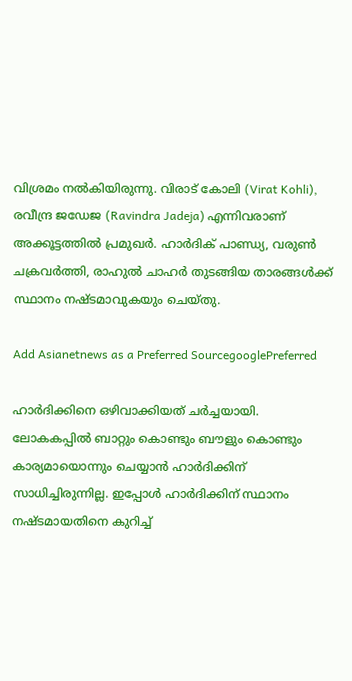വിശ്രമം നല്‍കിയിരുന്നു. വിരാട് കോലി (Virat Kohli), രവീന്ദ്ര ജഡേജ (Ravindra Jadeja) എന്നിവരാണ് അക്കൂട്ടത്തില്‍ പ്രമുഖര്‍. ഹാര്‍ദിക് പാണ്ഡ്യ, വരുണ്‍ ചക്രവര്‍ത്തി, രാഹുല്‍ ചാഹര്‍ തുടങ്ങിയ താരങ്ങള്‍ക്ക് സ്ഥാനം നഷ്ടമാവുകയും ചെയ്തു.

Add Asianetnews as a Preferred SourcegooglePreferred

ഹാര്‍ദിക്കിനെ ഒഴിവാക്കിയത് ചര്‍ച്ചയായി. ലോകകപ്പില്‍ ബാറ്റും കൊണ്ടും ബൗളും കൊണ്ടും കാര്യമായൊന്നും ചെയ്യാന്‍ ഹാര്‍ദിക്കിന് സാധിച്ചിരുന്നില്ല. ഇപ്പോള്‍ ഹാര്‍ദിക്കിന് സ്ഥാനം നഷ്ടമായതിനെ കുറിച്ച്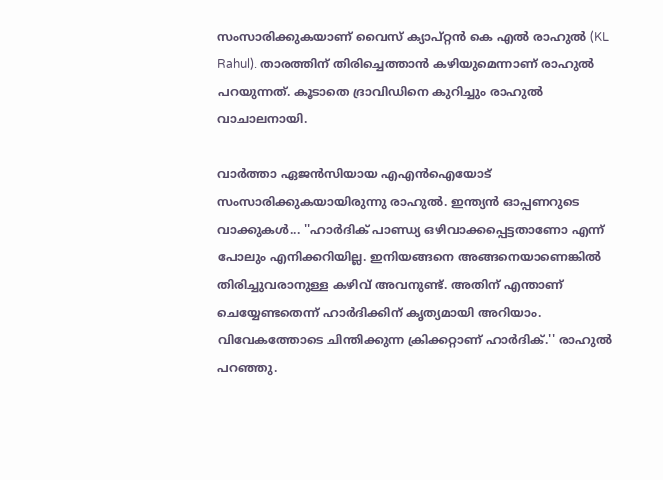സംസാരിക്കുകയാണ് വൈസ് ക്യാപ്റ്റന്‍ കെ എല്‍ രാഹുല്‍ (KL Rahul). താരത്തിന് തിരിച്ചെത്താന്‍ കഴിയുമെന്നാണ് രാഹുല്‍ പറയുന്നത്. കൂടാതെ ദ്രാവിഡിനെ കുറിച്ചും രാഹുല്‍ വാചാലനായി.

വാര്‍ത്താ ഏജന്‍സിയായ എഎന്‍ഐയോട് സംസാരിക്കുകയായിരുന്നു രാഹുല്‍. ഇന്ത്യന്‍ ഓപ്പണറുടെ വാക്കുകള്‍... ''ഹാര്‍ദിക് പാണ്ഡ്യ ഒഴിവാക്കപ്പെട്ടതാണോ എന്ന് പോലും എനിക്കറിയില്ല. ഇനിയങ്ങനെ അങ്ങനെയാണെങ്കില്‍ തിരിച്ചുവരാനുള്ള കഴിവ് അവനുണ്ട്. അതിന് എന്താണ് ചെയ്യേണ്ടതെന്ന് ഹാര്‍ദിക്കിന് കൃത്യമായി അറിയാം. വിവേകത്തോടെ ചിന്തിക്കുന്ന ക്രിക്കറ്റാണ് ഹാര്‍ദിക്.'' രാഹുല്‍ പറഞ്ഞു.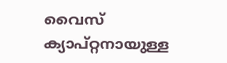വൈസ് ക്യാപ്റ്റനായുള്ള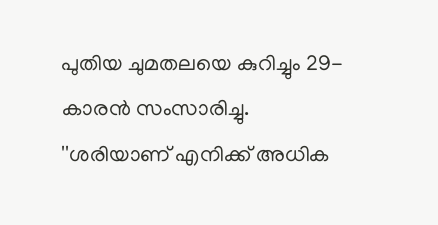പുതിയ ചുമതലയെ കുറിച്ചും 29-കാരന്‍ സംസാരിച്ചു. ''ശരിയാണ് എനിക്ക് അധിക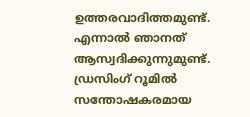ഉത്തരവാദിത്തമുണ്ട്. എന്നാല്‍ ഞാനത് ആസ്വദിക്കുന്നുമുണ്ട്. ഡ്രസിംഗ് റൂമില്‍ സന്തോഷകരമായ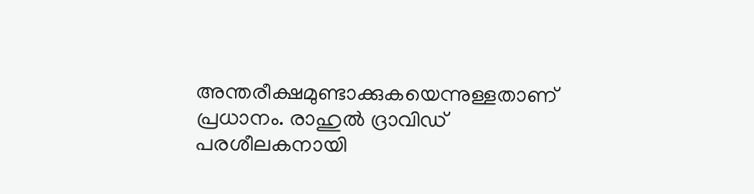അന്തരീക്ഷമുണ്ടാക്കുകയെന്നുള്ളതാണ് പ്രധാനം. രാഹുല്‍ ദ്രാവിഡ് പരശീലകനായി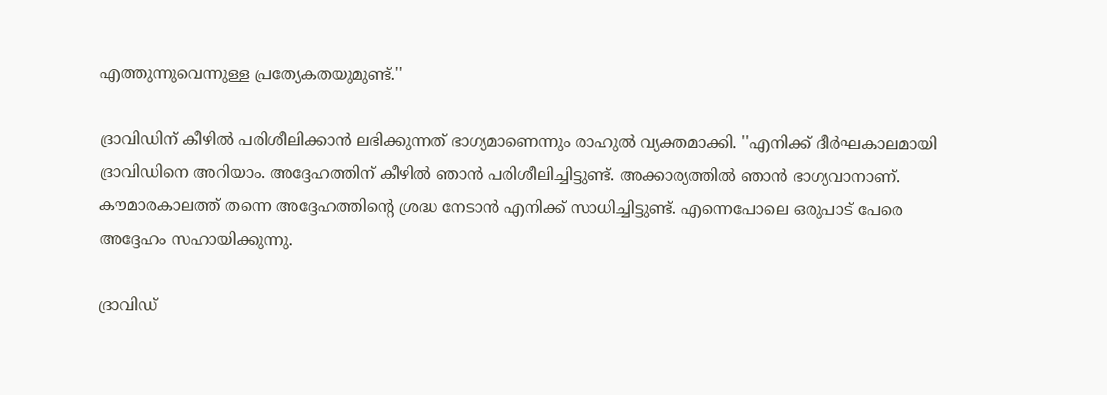എത്തുന്നുവെന്നുള്ള പ്രത്യേകതയുമുണ്ട്.''

ദ്രാവിഡിന് കീഴില്‍ പരിശീലിക്കാന്‍ ലഭിക്കുന്നത് ഭാഗ്യമാണെന്നും രാഹുല്‍ വ്യക്തമാക്കി. ''എനിക്ക് ദീര്‍ഘകാലമായി ദ്രാവിഡിനെ അറിയാം. അദ്ദേഹത്തിന് കീഴില്‍ ഞാന്‍ പരിശീലിച്ചിട്ടുണ്ട്. അക്കാര്യത്തില്‍ ഞാന്‍ ഭാഗ്യവാനാണ്. കൗമാരകാലത്ത് തന്നെ അദ്ദേഹത്തിന്റെ ശ്രദ്ധ നേടാന്‍ എനിക്ക് സാധിച്ചിട്ടുണ്ട്. എന്നെപോലെ ഒരുപാട് പേരെ അദ്ദേഹം സഹായിക്കുന്നു.

ദ്രാവിഡ്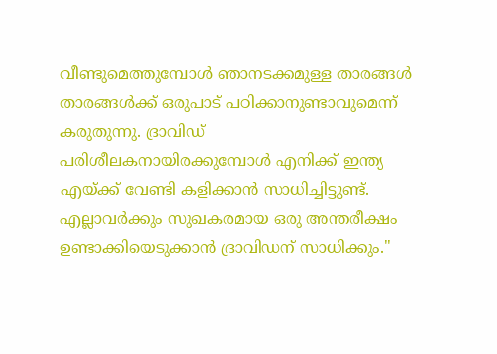വീണ്ടുമെത്തുമ്പോള്‍ ഞാനടക്കമുള്ള താരങ്ങള്‍ താരങ്ങള്‍ക്ക് ഒരുപാട് പഠിക്കാനുണ്ടാവുമെന്ന് കരുതുന്നു. ദ്രാവിഡ് പരിശീലകനായിരക്കുമ്പോള്‍ എനിക്ക് ഇന്ത്യ എയ്ക്ക് വേണ്ടി കളിക്കാന്‍ സാധിച്ചിട്ടുണ്ട്. എല്ലാവര്‍ക്കും സുഖകരമായ ഒരു അന്തരീക്ഷം ഉണ്ടാക്കിയെടുക്കാന്‍ ദ്രാവിഡന് സാധിക്കും.''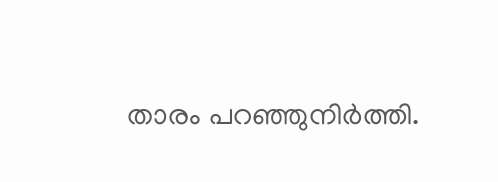താരം പറഞ്ഞുനിര്‍ത്തി.